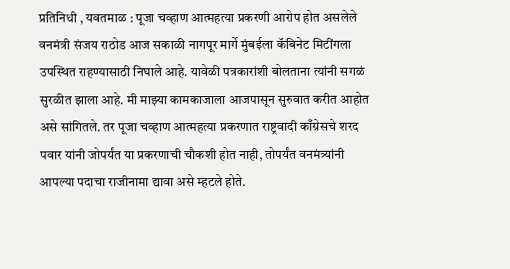प्रतिनिधी , यवतमाळ : पूजा चव्हाण आत्महत्या प्रकरणी आरोप होत असलेले वनमंत्री संजय राठोड आज सकाळी नागपूर मार्गे मुंबईला कॅबिनेट मिटींगला उपस्थित राहण्यासाठी निघाले आहे. यावेळी पत्रकारांशी बोलताना त्यांनी सगळं सुरळीत झाला आहे. मी माझ्या कामकाजाला आजपासून सुरुवात करीत आहोत असे सांगितले. तर पूजा चव्हाण आत्महत्या प्रकरणात राष्ट्रवादी काँग्रेसचे शरद पवार यांनी जोपर्यंत या प्रकरणाची चौकशी होत नाही, तोपर्यंत वनमंत्र्यांनी आपल्या पदाचा राजीनामा द्यावा असे म्हटले होते.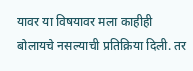यावर या विषयावर मला काहीही बोलायचे नसल्याची प्रतिक्रिया दिली. तर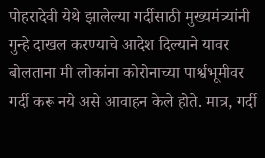पोहरादेवी येथे झालेल्या गर्दीसाठी मुख्यमंत्र्यांनी गुन्हे दाखल करण्याचे आदेश दिल्याने यावर बोलताना मी लोकांना कोरोनाच्या पार्श्वभूमीवर गर्दी करू नये असे आवाहन केले होते. मात्र, गर्दी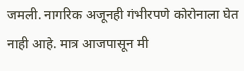जमली. नागरिक अजूनही गंभीरपणे कोरोनाला घेत नाही आहे. मात्र आजपासून मी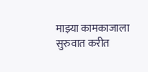माझ्या कामकाजाला सुरुवात करीत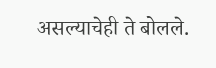असल्याचेही ते बोलले.